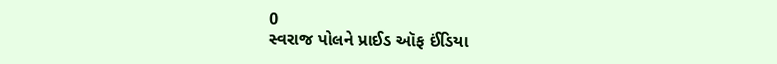0
સ્વરાજ પોલને પ્રાઈડ ઑફ ઈંડિયા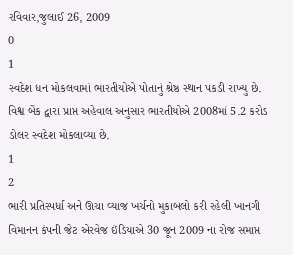રવિવાર,જુલાઈ 26, 2009
0
1
સ્વદેશ ધન મોકલવામાં ભારતીયોએ પોતાનું શ્રેષ્ઠ સ્થાન પકડી રાખ્યુ છે. વિશ્વ બેંક દ્વારા પ્રાપ્ત અહેવાલ અનુસાર ભારતીયોએ 2008માં 5.2 કરોડ ડોલર સ્વદેશ મોકલાવ્યા છે.
1
2
ભારી પ્રતિસ્પર્ધા અને ઊચા વ્યાજ ખર્ચનો મુકાબલો કરી રહેલી ખાનગી વિમાનન કંપની જેટ એરવેજ ઇંડિયાએ 30 જૂન 2009 ના રોજ સમાપ્ત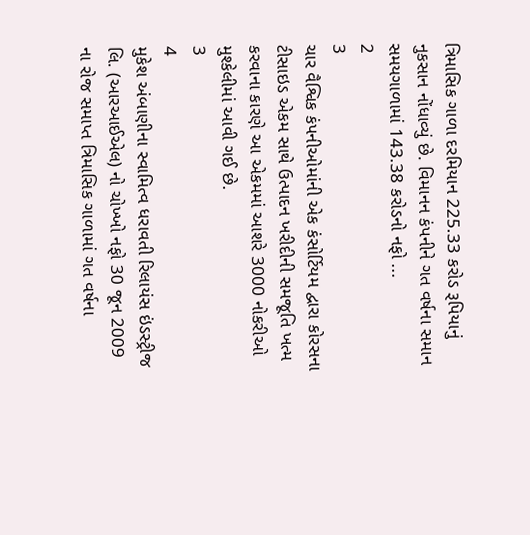ત્રિમાસિક ગાળા દરમિયાન 225.33 કરોડ રૂપિયાનું નુકસાન નોંધાવ્યું છે. વિમાનન કંપનીને ગત વર્ષના સમાન સમયગાળામાં 143.38 કરોડનો નફો ...
2
3
ચાર વૈશ્વિક કંપનીઓમાંની એક કંસોર્ટિયમ દ્વારા કોરસના ટીસાઇડ એકમ સાથે ઉત્પાદન ખરીદીની સમજૂતિ ખત્મ કરવાના કારણે આ એકમમાં આશરે 3000 નોકરીઓ મુશ્કેલીમાં આવી ગઈ છે.
3
4
મુકેશ અંબાણીના સ્વામિત્વ ધરાવતી રિલાયંસ ઇંડસ્ટ્રીજ લિ. (આરઆઈએલ) નો ચોખ્ખો નફો 30 જૂન 2009 ના રોજ સમાપ્ત ત્રિમાસિક ગાળામાં ગત વર્ષના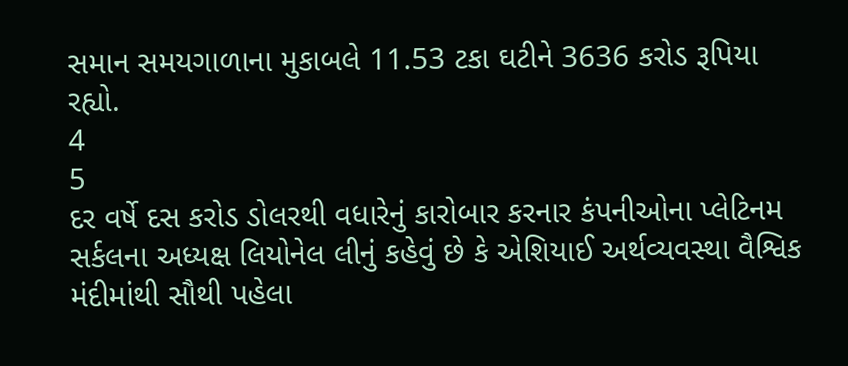સમાન સમયગાળાના મુકાબલે 11.53 ટકા ઘટીને 3636 કરોડ રૂપિયા રહ્યો.
4
5
દર વર્ષે દસ કરોડ ડોલરથી વધારેનું કારોબાર કરનાર કંપનીઓના પ્લેટિનમ સર્કલના અધ્યક્ષ લિયોનેલ લીનું કહેવું છે કે એશિયાઈ અર્થવ્યવસ્થા વૈશ્વિક મંદીમાંથી સૌથી પહેલા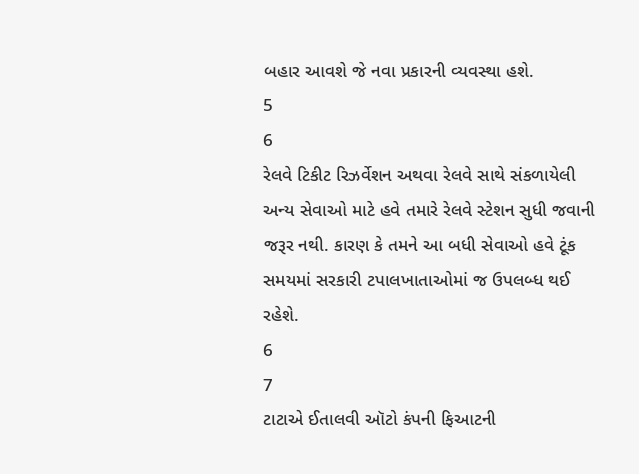બહાર આવશે જે નવા પ્રકારની વ્યવસ્થા હશે.
5
6
રેલવે ટિકીટ રિઝર્વેશન અથવા રેલવે સાથે સંકળાયેલી અન્ય સેવાઓ માટે હવે તમારે રેલવે સ્ટેશન સુધી જવાની જરૂર નથી. કારણ કે તમને આ બધી સેવાઓ હવે ટૂંક સમયમાં સરકારી ટપાલખાતાઓમાં જ ઉપલબ્ધ થઈ રહેશે.
6
7
ટાટાએ ઈતાલવી ઑટો કંપની ફિઆટની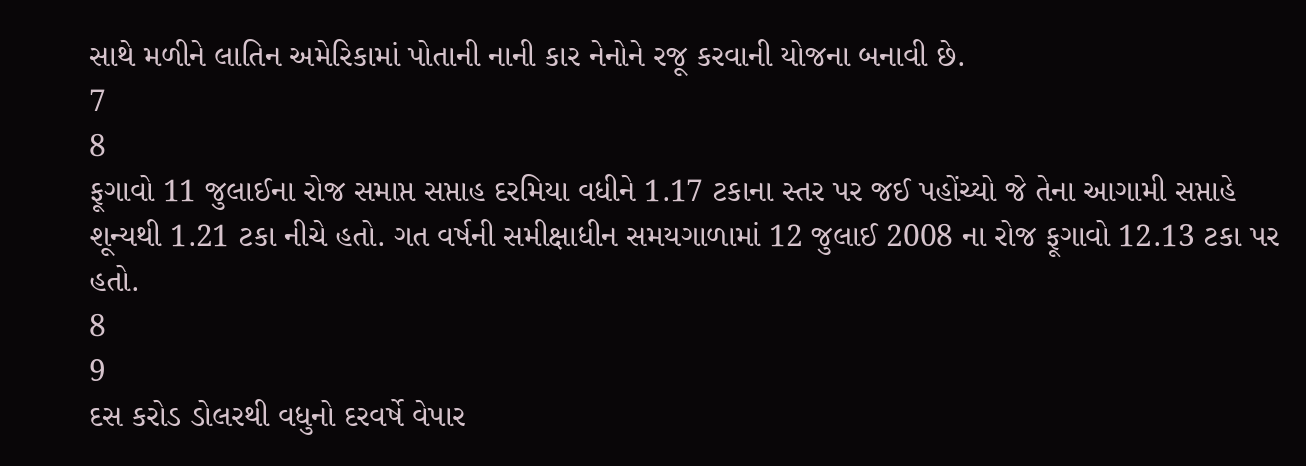સાથે મળીને લાતિન અમેરિકામાં પોતાની નાની કાર નેનોને રજૂ કરવાની યોજના બનાવી છે.
7
8
ફૂગાવો 11 જુલાઈના રોજ સમાપ્ત સપ્તાહ દરમિયા વધીને 1.17 ટકાના સ્તર પર જઈ પહોંચ્યો જે તેના આગામી સપ્તાહે શૂન્યથી 1.21 ટકા નીચે હતો. ગત વર્ષની સમીક્ષાધીન સમયગાળામાં 12 જુલાઈ 2008 ના રોજ ફૂગાવો 12.13 ટકા પર હતો.
8
9
દસ કરોડ ડોલરથી વધુનો દરવર્ષે વેપાર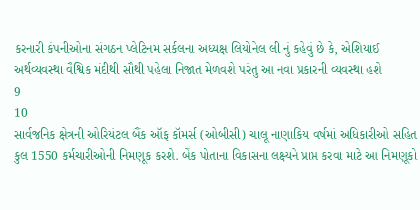કરનારી કંપનીઓના સંગઠન પ્લેટિનમ સર્કલના અધ્યક્ષ લિયોનેલ લી નું કહેવું છે કે, એશિયાઈ અર્થવ્યવસ્થા વૈશ્વિક મંદીથી સૌથી પહેલા નિજાત મેળવશે પરંતુ આ નવા પ્રકારની વ્યવસ્થા હશે
9
10
સાર્વજનિક ક્ષેત્રની ઓરિયંટલ બૈંક ઑફ કૉમર્સ (ઓબીસી) ચાલૂ નાણાકિય વર્ષમાં અધિકારીઓ સહિત કુલ 1550 કર્મચારીઓની નિમણૂક કરશે. બેંક પોતાના વિકાસના લક્ષ્યને પ્રાપ્ત કરવા માટે આ નિમણૂકો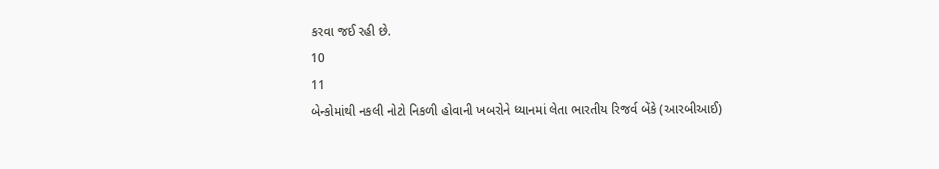કરવા જઈ રહી છે.
10
11
બેન્કોમાંથી નકલી નોટો નિકળી હોવાની ખબરોને ધ્યાનમાં લેતા ભારતીય રિજર્વ બેંકે (આરબીઆઈ)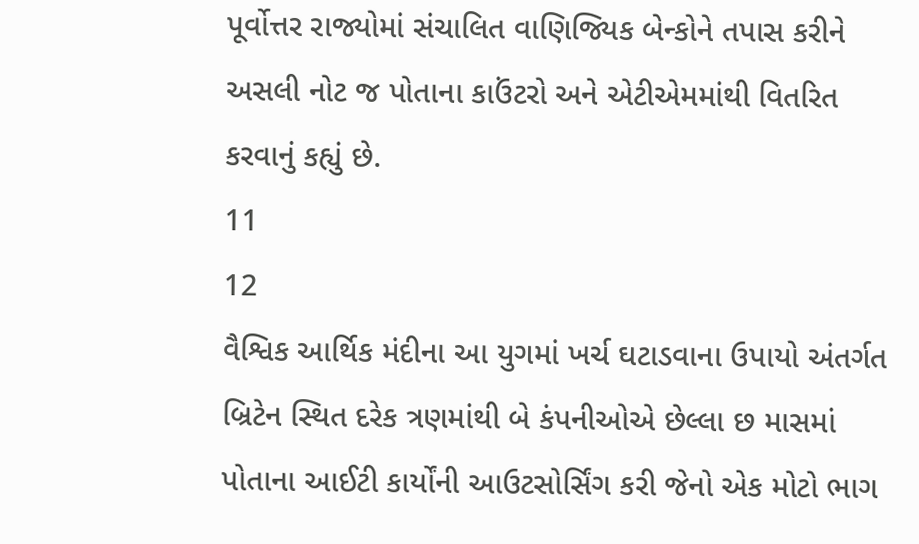પૂર્વોત્તર રાજ્યોમાં સંચાલિત વાણિજ્યિક બેન્કોને તપાસ કરીને અસલી નોટ જ પોતાના કાઉંટરો અને એટીએમમાંથી વિતરિત કરવાનું કહ્યું છે.
11
12
વૈશ્વિક આર્થિક મંદીના આ યુગમાં ખર્ચ ઘટાડવાના ઉપાયો અંતર્ગત બ્રિટેન સ્થિત દરેક ત્રણમાંથી બે કંપનીઓએ છેલ્લા છ માસમાં પોતાના આઈટી કાર્યોંની આઉટસોર્સિંગ કરી જેનો એક મોટો ભાગ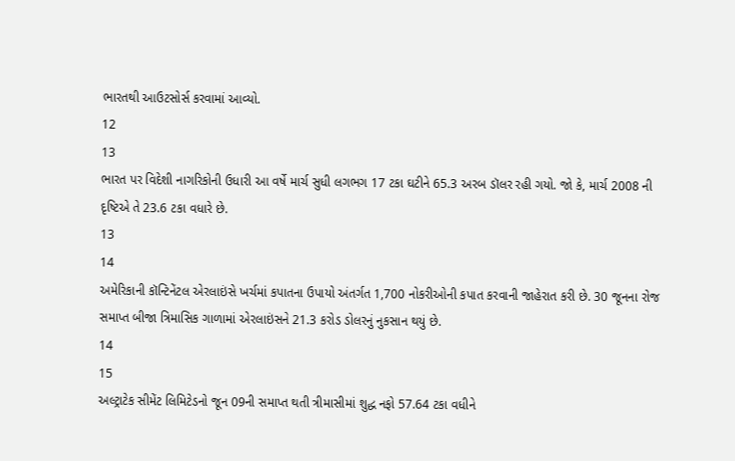ભારતથી આઉટસોર્સ કરવામાં આવ્યો.
12
13
ભારત પર વિદેશી નાગરિકોની ઉધારી આ વર્ષે માર્ચ સુધી લગભગ 17 ટકા ઘટીને 65.3 અરબ ડૉલર રહી ગયો. જો કે, માર્ચ 2008 ની દૃષ્ટિએ તે 23.6 ટકા વધારે છે.
13
14
અમેરિકાની કૉન્ટિનેંટલ એરલાઇંસે ખર્ચમાં કપાતના ઉપાયો અંતર્ગત 1,700 નોકરીઓની કપાત કરવાની જાહેરાત કરી છે. 30 જૂનના રોજ સમાપ્ત બીજા ત્રિમાસિક ગાળામાં એરલાઇંસને 21.3 કરોડ ડોલરનું નુકસાન થયું છે.
14
15
અલ્ટ્રાટેક સીમેંટ લિમિટેડનો જૂન 09ની સમાપ્ત થતી ત્રીમાસીમાં શુદ્ધ નફો 57.64 ટકા વધીને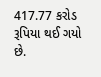417.77 કરોડ રૂપિયા થઈ ગયો છે.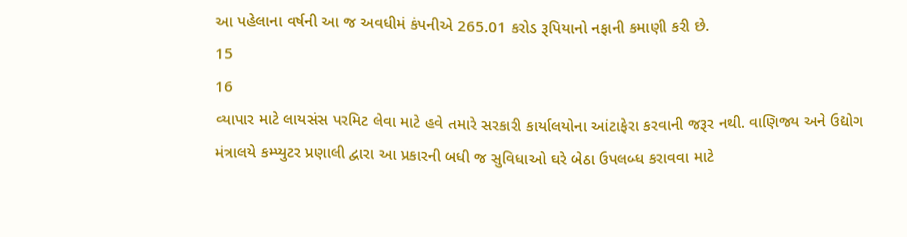આ પહેલાના વર્ષની આ જ અવધીમં કંપનીએ 265.01 કરોડ રૂપિયાનો નફાની કમાણી કરી છે.
15
16
વ્યાપાર માટે લાયસંસ પરમિટ લેવા માટે હવે તમારે સરકારી કાર્યાલયોના આંટાફેરા કરવાની જરૂર નથી. વાણિજ્ય અને ઉદ્યોગ મંત્રાલયે કમ્પ્યુટર પ્રણાલી દ્વારા આ પ્રકારની બધી જ સુવિધાઓ ઘરે બેઠા ઉપલબ્ધ કરાવવા માટે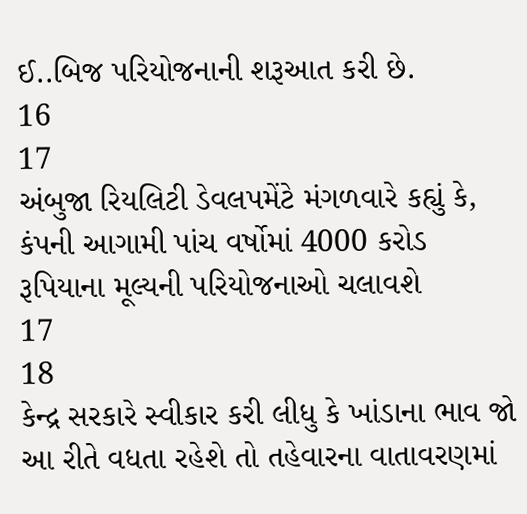ઈ..બિજ પરિયોજનાની શરૂઆત કરી છે.
16
17
અંબુજા રિયલિટી ડેવલપમેંટે મંગળવારે કહ્યું કે, કંપની આગામી પાંચ વર્ષોમાં 4000 કરોડ રૂપિયાના મૂલ્યની પરિયોજનાઓ ચલાવશે
17
18
કેન્દ્ર સરકારે સ્વીકાર કરી લીધુ કે ખાંડાના ભાવ જો આ રીતે વધતા રહેશે તો તહેવારના વાતાવરણમાં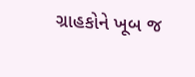ગ્રાહકોને ખૂબ જ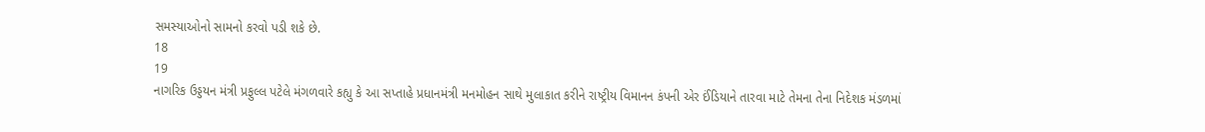સમસ્યાઓનો સામનો કરવો પડી શકે છે.
18
19
નાગરિક ઉડ્ડયન મંત્રી પ્રફુલ્લ પટેલે મંગળવારે કહ્યુ કે આ સપ્તાહે પ્રધાનમંત્રી મનમોહન સાથે મુલાકાત કરીને રાષ્ટ્રીય વિમાનન કંપની એર ઈંડિયાને તારવા માટે તેમના તેના નિદેશક મંડળમાં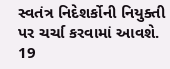સ્વતંત્ર નિદેશર્કોની નિયુક્તી પર ચર્ચા કરવામાં આવશે.
19